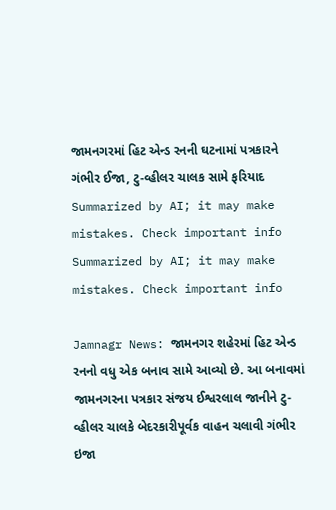જામનગરમાં હિટ એન્ડ રનની ઘટનામાં પત્રકારને ગંભીર ઈજા, ટુ-વ્હીલર ચાલક સામે ફરિયાદ
Summarized by AI; it may make mistakes. Check important info
Summarized by AI; it may make mistakes. Check important info

Jamnagr News: જામનગર શહેરમાં હિટ એન્ડ રનનો વધુ એક બનાવ સામે આવ્યો છે. આ બનાવમાં જામનગરના પત્રકાર સંજય ઈશ્વરલાલ જાનીને ટુ-વ્હીલર ચાલકે બેદરકારીપૂર્વક વાહન ચલાવી ગંભીર ઇજા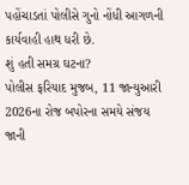પહોંચાડતાં પોલીસે ગુનો નોંધી આગળની કાર્યવાહી હાથ ધરી છે.
શું હતી સમગ્ર ઘટના?
પોલીસ ફરિયાદ મુજબ, 11 જાન્યુઆરી 2026ના રોજ બપોરના સમયે સંજય જાની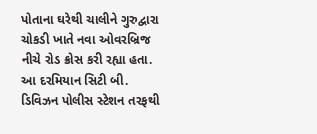પોતાના ઘરેથી ચાલીને ગુરુદ્વારા ચોકડી ખાતે નવા ઓવરબ્રિજ નીચે રોડ ક્રોસ કરી રહ્યા હતા. આ દરમિયાન સિટી બી. ડિવિઝન પોલીસ સ્ટેશન તરફથી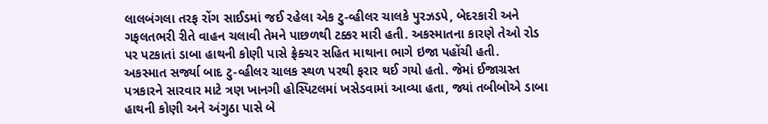લાલબંગલા તરફ રોંગ સાઈડમાં જઈ રહેલા એક ટુ-વ્હીલર ચાલકે પુરઝડપે, બેદરકારી અને ગફલતભરી રીતે વાહન ચલાવી તેમને પાછળથી ટક્કર મારી હતી. અકસ્માતના કારણે તેઓ રોડ પર પટકાતાં ડાબા હાથની કોણી પાસે ફ્રેક્ચર સહિત માથાના ભાગે ઇજા પહોંચી હતી.
અકસ્માત સર્જ્યા બાદ ટુ-વ્હીલર ચાલક સ્થળ પરથી ફરાર થઈ ગયો હતો. જેમાં ઈજાગ્રસ્ત પત્રકારને સારવાર માટે ત્રણ ખાનગી હોસ્પિટલમાં ખસેડવામાં આવ્યા હતા, જ્યાં તબીબોએ ડાબા હાથની કોણી અને અંગુઠા પાસે બે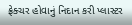ફ્રેક્ચર હોવાનું નિદાન કરી પ્લાસ્ટર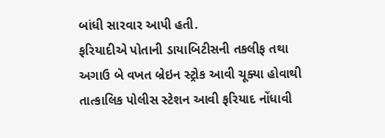બાંધી સારવાર આપી હતી.
ફરિયાદીએ પોતાની ડાયાબિટીસની તકલીફ તથા અગાઉ બે વખત બ્રેઇન સ્ટ્રોક આવી ચૂક્યા હોવાથી તાત્કાલિક પોલીસ સ્ટેશન આવી ફરિયાદ નોંધાવી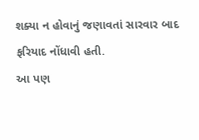શક્યા ન હોવાનું જણાવતાં સારવાર બાદ ફરિયાદ નોંધાવી હતી.
આ પણ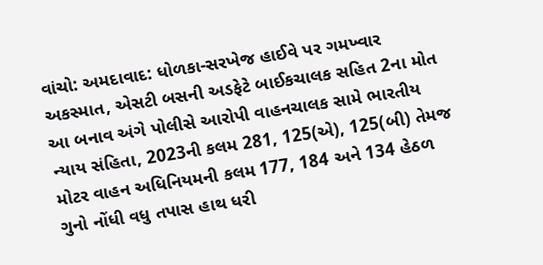વાંચો: અમદાવાદ: ધોળકા-સરખેજ હાઈવે પર ગમખ્વાર અકસ્માત, એસટી બસની અડફેટે બાઈકચાલક સહિત 2ના મોત
આ બનાવ અંગે પોલીસે આરોપી વાહનચાલક સામે ભારતીય ન્યાય સંહિતા, 2023ની કલમ 281, 125(એ), 125(બી) તેમજ મોટર વાહન અધિનિયમની કલમ 177, 184 અને 134 હેઠળ ગુનો નોંધી વધુ તપાસ હાથ ધરી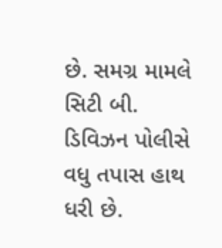છે. સમગ્ર મામલે સિટી બી. ડિવિઝન પોલીસે વધુ તપાસ હાથ ધરી છે.